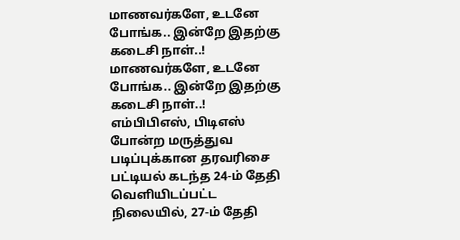மாணவர்களே, உடனே போங்க.. இன்றே இதற்கு கடைசி நாள்..!
மாணவர்களே, உடனே போங்க.. இன்றே இதற்கு கடைசி நாள்..!
எம்பிபிஎஸ், பிடிஎஸ் போன்ற மருத்துவ படிப்புக்கான தரவரிசை பட்டியல் கடந்த 24-ம் தேதி வெளியிடப்பட்ட நிலையில், 27-ம் தேதி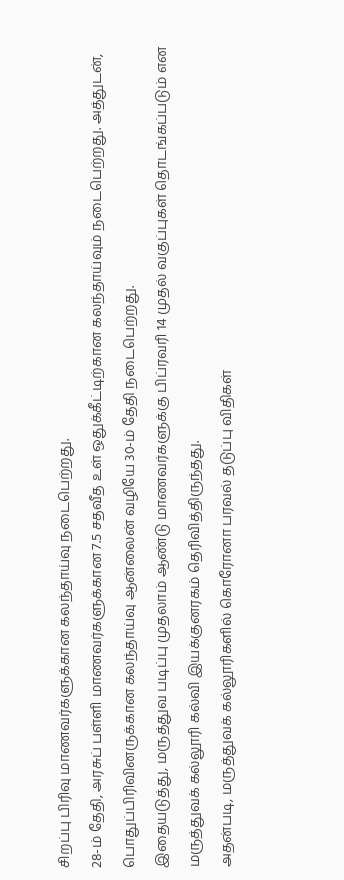சிறப்பு பிரிவு மாணவர்களுக்கான கலந்தாய்வு நடைபெற்றது.
28-ம் தேதி, அரசுப் பள்ளி மாணவர்களுக்கான 7.5 சதவீத உள் ஒதுக்கீட்டிற்கான கலந்தாய்வும் நடைபெற்றது. அத்துடன், பொதுப்பிரிவினருக்கான கலந்தாய்வு ஆன்லைன் வழியே 30-ம் தேதி நடைபெற்றது.
இதையடுத்து, மருத்துவ படிப்பு முதலாம் ஆண்டு மாணவர்களுக்கு பிப்ரவரி 14 முதல் வகுப்புகள் தொடங்கப்படும் என மருத்துவக் கல்லூரி கல்வி இயக்குனரகம் தெரிவித்திருந்தது.
அதன்படி, மருத்துவக் கல்லூரிகளில் கொரோனா பரவல் தடுப்பு விதிகள்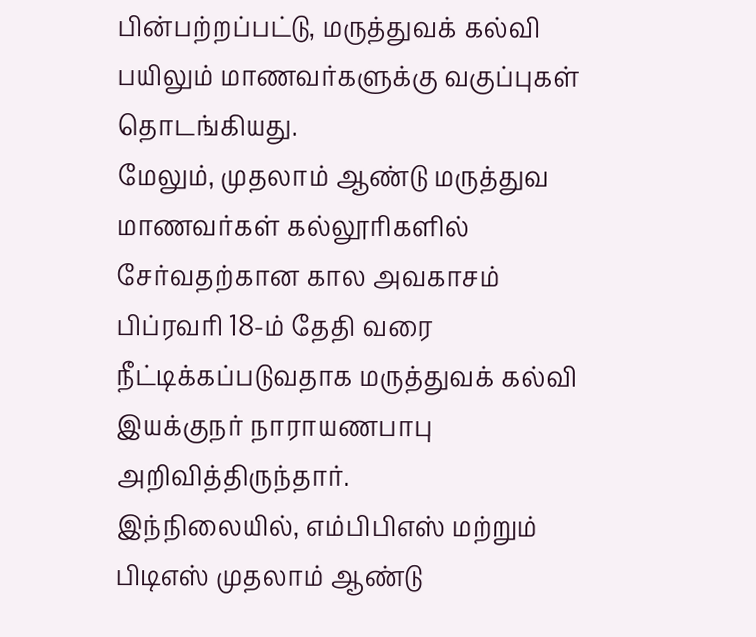பின்பற்றப்பட்டு, மருத்துவக் கல்வி பயிலும் மாணவர்களுக்கு வகுப்புகள் தொடங்கியது.
மேலும், முதலாம் ஆண்டு மருத்துவ மாணவர்கள் கல்லூரிகளில் சேர்வதற்கான கால அவகாசம் பிப்ரவரி 18-ம் தேதி வரை நீட்டிக்கப்படுவதாக மருத்துவக் கல்வி இயக்குநர் நாராயணபாபு அறிவித்திருந்தார்.
இந்நிலையில், எம்பிபிஎஸ் மற்றும் பிடிஎஸ் முதலாம் ஆண்டு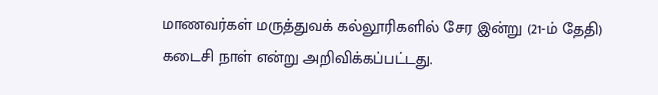மாணவர்கள் மருத்துவக் கல்லூரிகளில் சேர இன்று (21-ம் தேதி) கடைசி நாள் என்று அறிவிக்கப்பட்டது.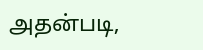அதன்படி,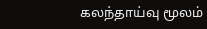கலந்தாய்வு மூலம்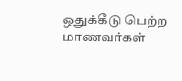ஒதுக்கீடு பெற்ற மாணவர்கள்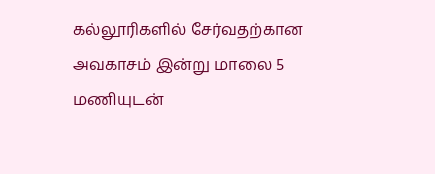கல்லூரிகளில் சேர்வதற்கான அவகாசம் இன்று மாலை 5 மணியுடன்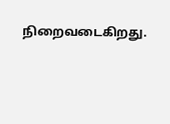நிறைவடைகிறது.